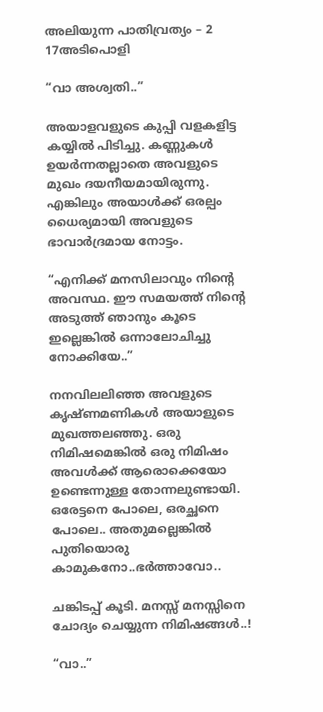അലിയുന്ന പാതിവ്രത്യം – 2 17അടിപൊളി

“വാ അശ്വതി..”

അയാളവളുടെ കുപ്പി വളകളിട്ട കയ്യിൽ പിടിച്ചു. കണ്ണുകൾ ഉയർന്നതല്ലാതെ അവളുടെ മുഖം ദയനീയമായിരുന്നു. എങ്കിലും അയാൾക്ക് ഒരല്പം ധൈര്യമായി അവളുടെ ഭാവാർദ്രമായ നോട്ടം.

“എനിക്ക് മനസിലാവും നിന്റെ അവസ്ഥ. ഈ സമയത്ത് നിന്റെ അടുത്ത് ഞാനും കൂടെ ഇല്ലെങ്കിൽ ഒന്നാലോചിച്ചു നോക്കിയേ..”

നനവിലലിഞ്ഞ അവളുടെ കൃഷ്ണമണികൾ അയാളുടെ മുഖത്തലഞ്ഞു. ഒരു നിമിഷമെങ്കിൽ ഒരു നിമിഷം അവൾക്ക് ആരൊക്കെയോ ഉണ്ടെന്നുള്ള തോന്നലുണ്ടായി. ഒരേട്ടനെ പോലെ, ഒരച്ഛനെ പോലെ.. അതുമല്ലെങ്കിൽ പുതിയൊരു കാമുകനോ..ഭർത്താവോ..

ചങ്കിടപ്പ് കൂടി. മനസ്സ് മനസ്സിനെ ചോദ്യം ചെയ്യുന്ന നിമിഷങ്ങൾ..!

“വാ..”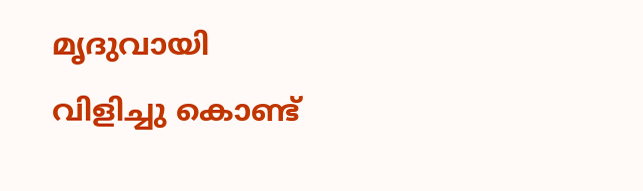മൃദുവായി വിളിച്ചു കൊണ്ട്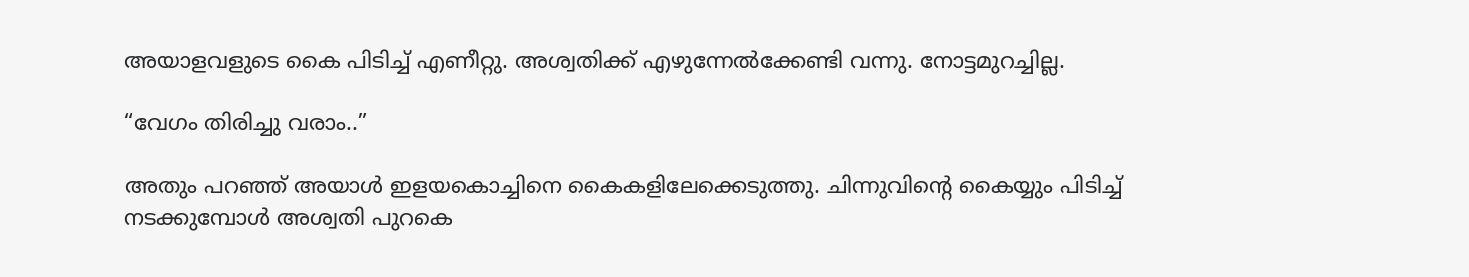അയാളവളുടെ കൈ പിടിച്ച് എണീറ്റു. അശ്വതിക്ക് എഴുന്നേൽക്കേണ്ടി വന്നു. നോട്ടമുറച്ചില്ല.

“വേഗം തിരിച്ചു വരാം..”

അതും പറഞ്ഞ് അയാൾ ഇളയകൊച്ചിനെ കൈകളിലേക്കെടുത്തു. ചിന്നുവിന്റെ കൈയ്യും പിടിച്ച് നടക്കുമ്പോൾ അശ്വതി പുറകെ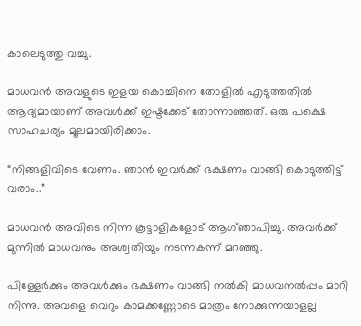കാലെടുത്തു വച്ചു.

മാധവൻ അവളുടെ ഇളയ കൊച്ചിനെ തോളിൽ എടുത്തതിൽ ആദ്യമായാണ് അവൾക്ക് ഇഷ്ടക്കേട് തോന്നാഞ്ഞത്. ഒരു പക്ഷെ സാഹചര്യം മൂലമായിരിക്കാം.

“നിങ്ങളിവിടെ വേണം. ഞാൻ ഇവർക്ക് ഭക്ഷണം വാങ്ങി കൊടുത്തിട്ട് വരാം..”

മാധവൻ അവിടെ നിന്ന കൂട്ടാളികളോട് ആഗ്ഞാപിച്ചു. അവർക്ക് മുന്നിൽ മാധവനും അശ്വതിയും നടന്നകന്ന് മറഞ്ഞു.

പിള്ളേർക്കും അവൾക്കും ഭക്ഷണം വാങ്ങി നൽകി മാധവനൽപ്പം മാറി നിന്നു. അവളെ വെറും കാമക്കണ്ണോടെ മാത്രം നോക്കുന്നയാളല്ല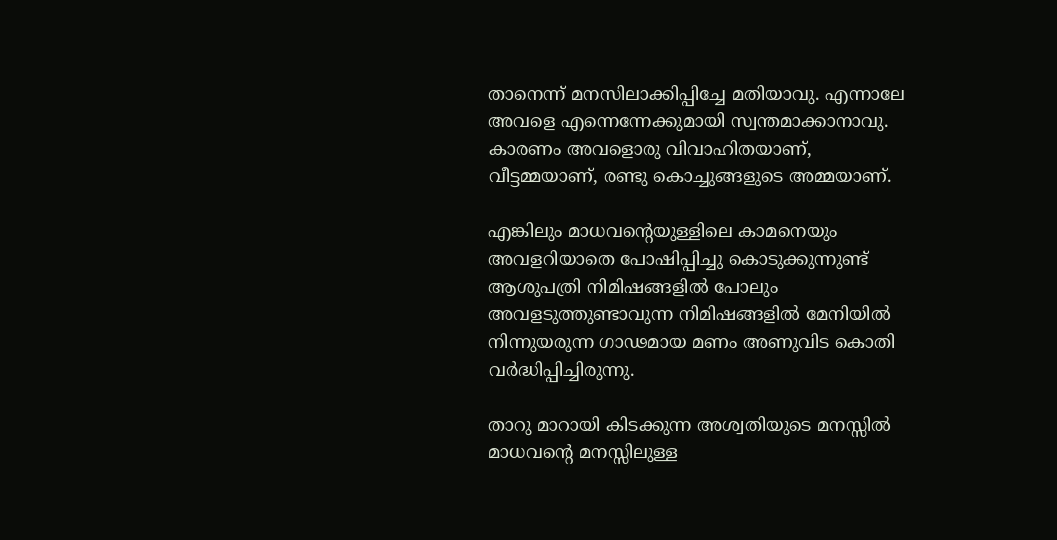താനെന്ന് മനസിലാക്കിപ്പിച്ചേ മതിയാവു. എന്നാലേ അവളെ എന്നെന്നേക്കുമായി സ്വന്തമാക്കാനാവു. കാരണം അവളൊരു വിവാഹിതയാണ്, വീട്ടമ്മയാണ്, രണ്ടു കൊച്ചുങ്ങളുടെ അമ്മയാണ്.

എങ്കിലും മാധവന്റെയുള്ളിലെ കാമനെയും അവളറിയാതെ പോഷിപ്പിച്ചു കൊടുക്കുന്നുണ്ട് ആശുപത്രി നിമിഷങ്ങളിൽ പോലും അവളടുത്തുണ്ടാവുന്ന നിമിഷങ്ങളിൽ മേനിയിൽ നിന്നുയരുന്ന ഗാഢമായ മണം അണുവിട കൊതി വർദ്ധിപ്പിച്ചിരുന്നു.

താറു മാറായി കിടക്കുന്ന അശ്വതിയുടെ മനസ്സിൽ മാധവന്റെ മനസ്സിലുള്ള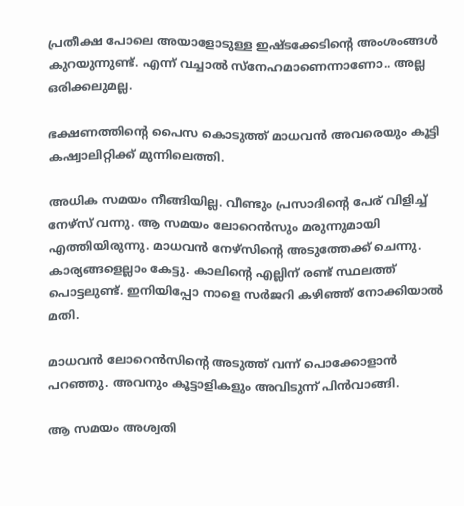പ്രതീക്ഷ പോലെ അയാളോടുള്ള ഇഷ്ടക്കേടിന്റെ അംശംങ്ങൾ കുറയുന്നുണ്ട്. എന്ന് വച്ചാൽ സ്നേഹമാണെന്നാണോ.. അല്ല ഒരിക്കലുമല്ല.

ഭക്ഷണത്തിന്റെ പൈസ കൊടുത്ത് മാധവൻ അവരെയും കൂട്ടി കഷ്വാലിറ്റിക്ക്‌ മുന്നിലെത്തി.

അധിക സമയം നീങ്ങിയില്ല. വീണ്ടും പ്രസാദിന്റെ പേര് വിളിച്ച് നേഴ്സ് വന്നു. ആ സമയം ലോറെൻസും മരുന്നുമായി എത്തിയിരുന്നു. മാധവൻ നേഴ്സിന്റെ അടുത്തേക്ക് ചെന്നു. കാര്യങ്ങളെല്ലാം കേട്ടു. കാലിന്റെ എല്ലിന് രണ്ട് സ്ഥലത്ത് പൊട്ടലുണ്ട്. ഇനിയിപ്പോ നാളെ സർജറി കഴിഞ്ഞ് നോക്കിയാൽ മതി.

മാധവൻ ലോറെൻസിന്റെ അടുത്ത് വന്ന് പൊക്കോളാൻ പറഞ്ഞു. അവനും കൂട്ടാളികളും അവിടുന്ന് പിൻവാങ്ങി.

ആ സമയം അശ്വതി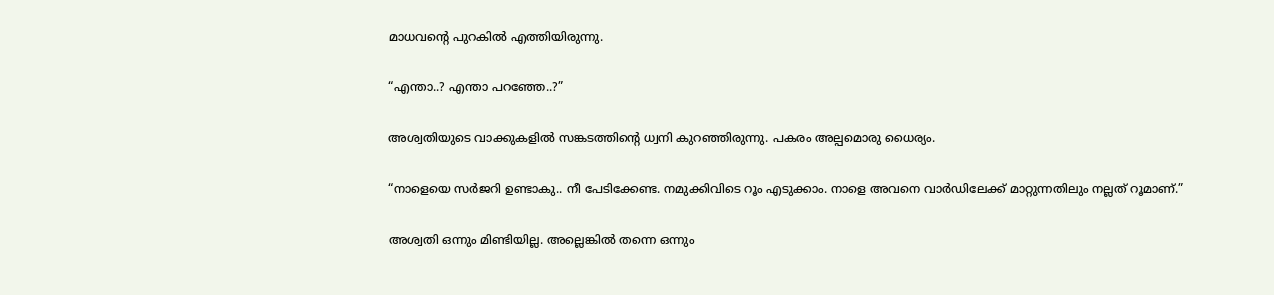മാധവന്റെ പുറകിൽ എത്തിയിരുന്നു.

“എന്താ..? എന്താ പറഞ്ഞേ..?”

അശ്വതിയുടെ വാക്കുകളിൽ സങ്കടത്തിന്റെ ധ്വനി കുറഞ്ഞിരുന്നു. പകരം അല്പമൊരു ധൈര്യം.

“നാളെയെ സർജറി ഉണ്ടാകു.. നീ പേടിക്കേണ്ട. നമുക്കിവിടെ റൂം എടുക്കാം. നാളെ അവനെ വാർഡിലേക്ക് മാറ്റുന്നതിലും നല്ലത് റൂമാണ്.”

അശ്വതി ഒന്നും മിണ്ടിയില്ല. അല്ലെങ്കിൽ തന്നെ ഒന്നും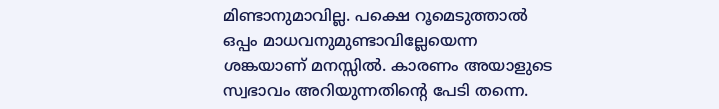മിണ്ടാനുമാവില്ല. പക്ഷെ റൂമെടുത്താൽ ഒപ്പം മാധവനുമുണ്ടാവില്ലേയെന്ന ശങ്കയാണ് മനസ്സിൽ. കാരണം അയാളുടെ സ്വഭാവം അറിയുന്നതിന്റെ പേടി തന്നെ.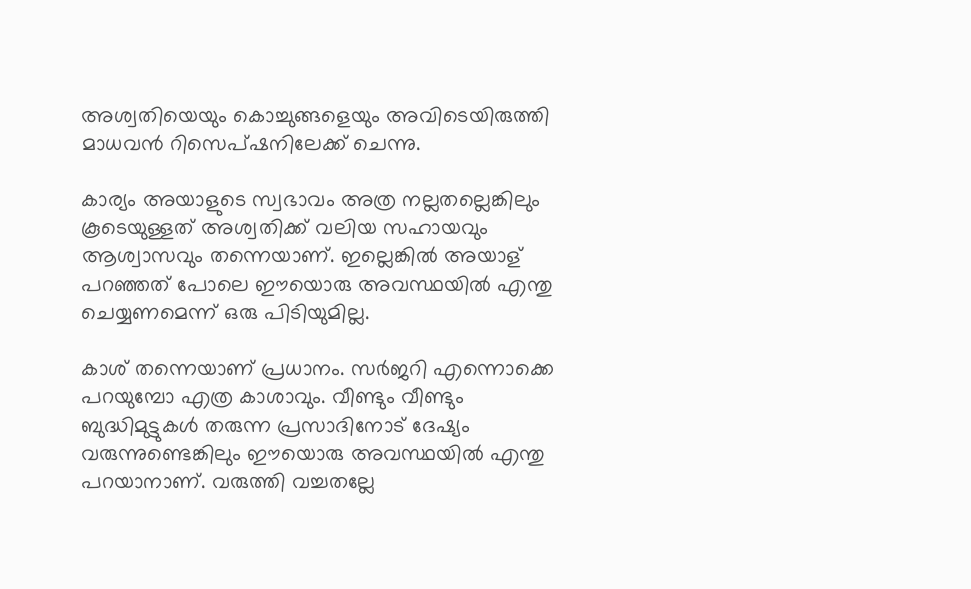അശ്വതിയെയും കൊച്ചുങ്ങളെയും അവിടെയിരുത്തി മാധവൻ റിസെപ്ഷനിലേക്ക് ചെന്നു.

കാര്യം അയാളുടെ സ്വഭാവം അത്ര നല്ലതല്ലെങ്കിലും കൂടെയുള്ളത് അശ്വതിക്ക് വലിയ സഹായവും ആശ്വാസവും തന്നെയാണ്. ഇല്ലെങ്കിൽ അയാള് പറഞ്ഞത് പോലെ ഈയൊരു അവസ്ഥയിൽ എന്തു ചെയ്യണമെന്ന് ഒരു പിടിയുമില്ല.

കാശ് തന്നെയാണ് പ്രധാനം. സർജറി എന്നൊക്കെ പറയുമ്പോ എത്ര കാശാവും. വീണ്ടും വീണ്ടും ബുദ്ധിമുട്ടുകൾ തരുന്ന പ്രസാദിനോട് ദേഷ്യം വരുന്നുണ്ടെങ്കിലും ഈയൊരു അവസ്ഥയിൽ എന്തു പറയാനാണ്. വരുത്തി വച്ചതല്ലേ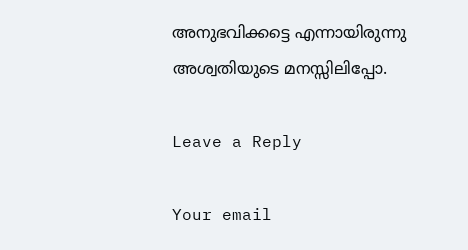അനുഭവിക്കട്ടെ എന്നായിരുന്നു അശ്വതിയുടെ മനസ്സിലിപ്പോ.

Leave a Reply

Your email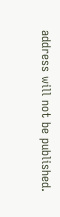address will not be published.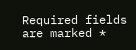Required fields are marked *